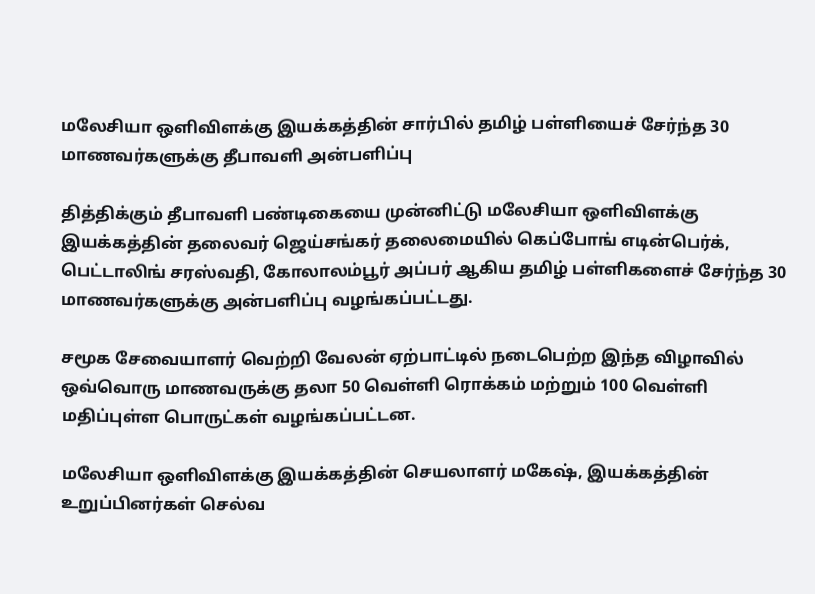மலேசியா ஒளிவிளக்கு இயக்கத்தின் சார்பில் தமிழ் பள்ளியைச் சேர்ந்த 30 மாணவர்களுக்கு தீபாவளி அன்பளிப்பு

தித்திக்கும் தீபாவளி பண்டிகையை முன்னிட்டு மலேசியா ஒளிவிளக்கு இயக்கத்தின் தலைவர் ஜெய்சங்கர் தலைமையில் கெப்போங் எடின்பெர்க், பெட்டாலிங் சரஸ்வதி, கோலாலம்பூர் அப்பர் ஆகிய தமிழ் பள்ளிகளைச் சேர்ந்த 30 மாணவர்களுக்கு அன்பளிப்பு வழங்கப்பட்டது.

சமூக சேவையாளர் வெற்றி வேலன் ஏற்பாட்டில் நடைபெற்ற இந்த விழாவில் ஒவ்வொரு மாணவருக்கு தலா 50 வெள்ளி ரொக்கம் மற்றும் 100 வெள்ளி மதிப்புள்ள பொருட்கள் வழங்கப்பட்டன.

மலேசியா ஒளிவிளக்கு இயக்கத்தின் செயலாளர் மகேஷ், இயக்கத்தின் உறுப்பினர்கள் செல்வ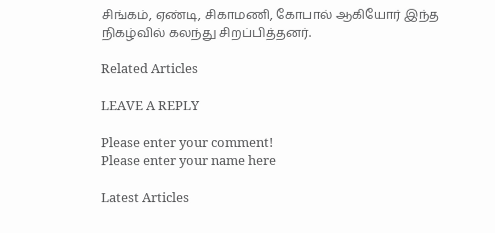சிங்கம், ஏண்டி, சிகாமணி, கோபால் ஆகியோர் இந்த நிகழ்வில் கலந்து சிறப்பித்தனர்.

Related Articles

LEAVE A REPLY

Please enter your comment!
Please enter your name here

Latest Articles